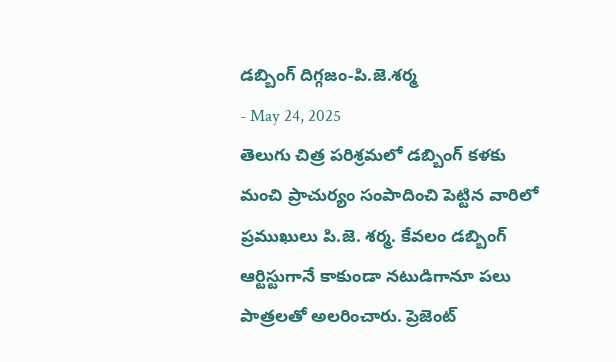డబ్బింగ్ దిగ్గజం-పి.జె.శర్మ
- May 24, 2025
తెలుగు చిత్ర పరిశ్రమలో డబ్బింగ్ కళకు మంచి ప్రాచుర్యం సంపాదించి పెట్టిన వారిలో ప్రముఖులు పి.జె. శర్మ. కేవలం డబ్బింగ్ ఆర్టిస్టుగానే కాకుండా నటుడిగానూ పలు పాత్రలతో అలరించారు. ప్రెజెంట్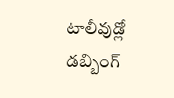టాలీవుడ్లో డబ్బింగ్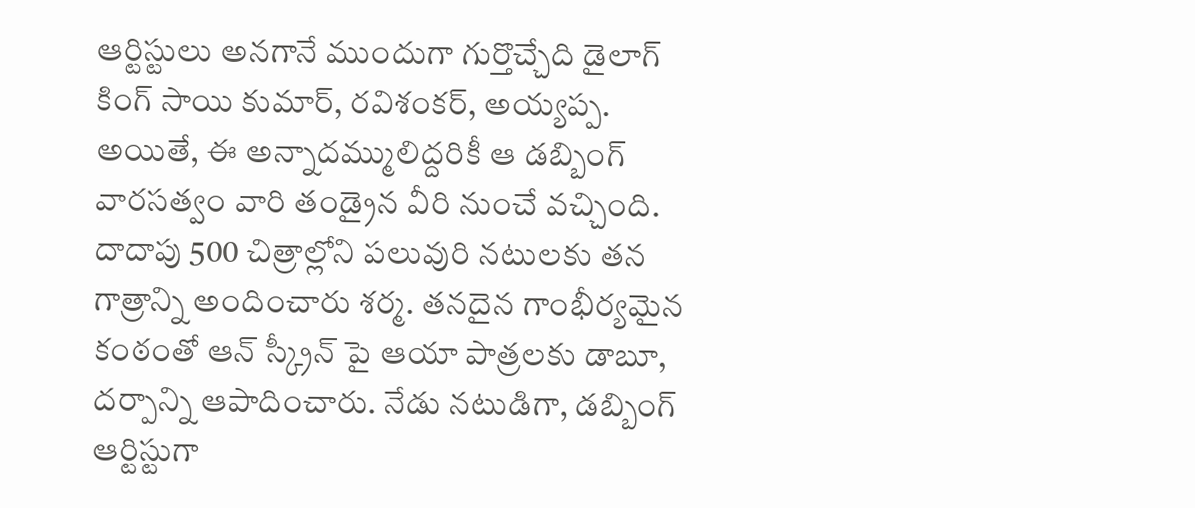ఆర్టిస్టులు అనగానే ముందుగా గుర్తొచ్చేది డైలాగ్ కింగ్ సాయి కుమార్, రవిశంకర్, అయ్యప్ప. అయితే, ఈ అన్నాదమ్ములిద్దరికీ ఆ డబ్బింగ్ వారసత్వం వారి తండ్రైన వీరి నుంచే వచ్చింది. దాదాపు 500 చిత్రాల్లోని పలువురి నటులకు తన గాత్రాన్ని అందించారు శర్మ. తనదైన గాంభీర్యమైన కంఠంతో ఆన్ స్క్రీన్ పై ఆయా పాత్రలకు డాబూ, దర్పాన్ని ఆపాదించారు. నేడు నటుడిగా, డబ్బింగ్ ఆర్టిస్టుగా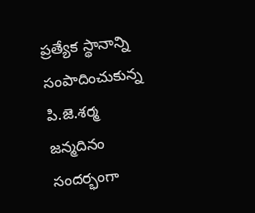ప్రత్యేక స్థానాన్ని సంపాదించుకున్న పి.జె.శర్మ జన్మదినం సందర్భంగా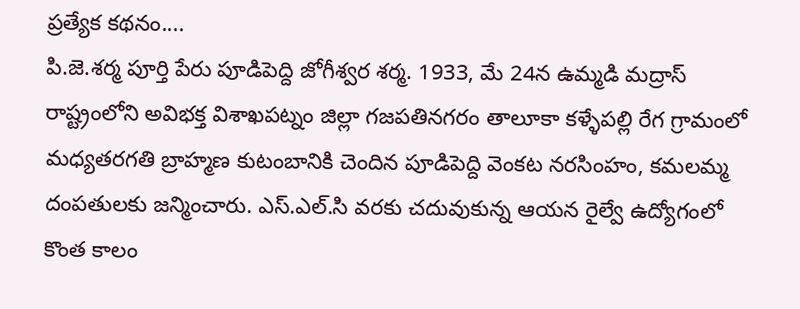ప్రత్యేక కథనం....
పి.జె.శర్మ పూర్తి పేరు పూడిపెద్ది జోగీశ్వర శర్మ. 1933, మే 24న ఉమ్మడి మద్రాస్ రాష్ట్రంలోని అవిభక్త విశాఖపట్నం జిల్లా గజపతినగరం తాలూకా కళ్ళేపల్లి రేగ గ్రామంలో మధ్యతరగతి బ్రాహ్మణ కుటంబానికి చెందిన పూడిపెద్ది వెంకట నరసింహం, కమలమ్మ దంపతులకు జన్మించారు. ఎస్.ఎల్.సి వరకు చదువుకున్న ఆయన రైల్వే ఉద్యోగంలో కొంత కాలం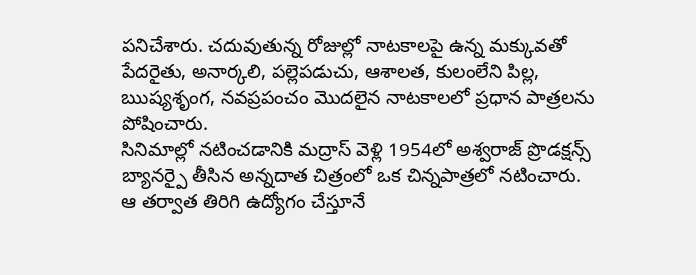పనిచేశారు. చదువుతున్న రోజుల్లో నాటకాలపై ఉన్న మక్కువతో పేదరైతు, అనార్కలి, పల్లెపడుచు, ఆశాలత, కులంలేని పిల్ల, ఋష్యశృంగ, నవప్రపంచం మొదలైన నాటకాలలో ప్రధాన పాత్రలను పోషించారు.
సినిమాల్లో నటించడానికి మద్రాస్ వెళ్లి 1954లో అశ్వరాజ్ ప్రొడక్షన్స్ బ్యానర్పై తీసిన అన్నదాత చిత్రంలో ఒక చిన్నపాత్రలో నటించారు. ఆ తర్వాత తిరిగి ఉద్యోగం చేస్తూనే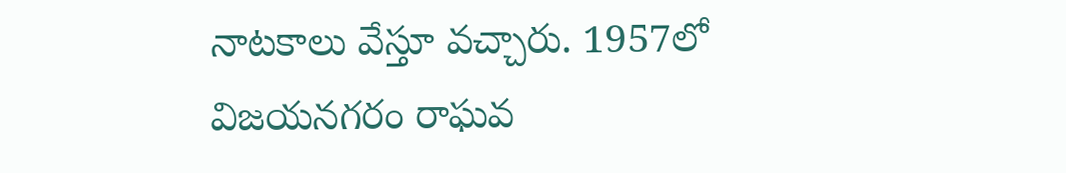నాటకాలు వేస్తూ వచ్చారు. 1957లో విజయనగరం రాఘవ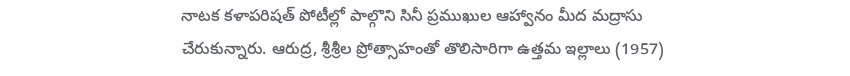నాటక కళాపరిషత్ పోటీల్లో పాల్గొని సినీ ప్రముఖుల ఆహ్వానం మీద మద్రాసు చేరుకున్నారు. ఆరుద్ర, శ్రీశ్రీల ప్రోత్సాహంతో తొలిసారిగా ఉత్తమ ఇల్లాలు (1957)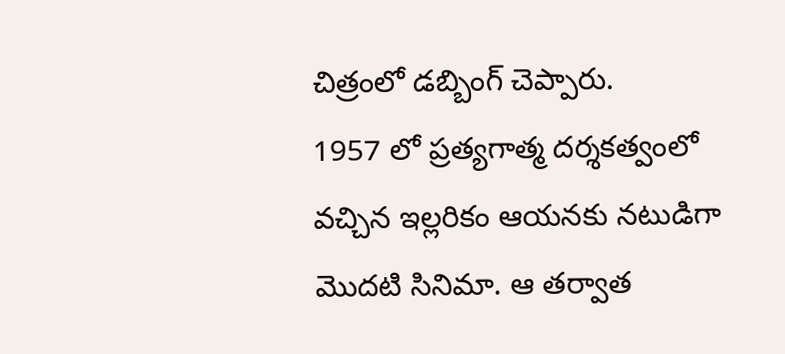చిత్రంలో డబ్బింగ్ చెప్పారు.
1957 లో ప్రత్యగాత్మ దర్శకత్వంలో వచ్చిన ఇల్లరికం ఆయనకు నటుడిగా మొదటి సినిమా. ఆ తర్వాత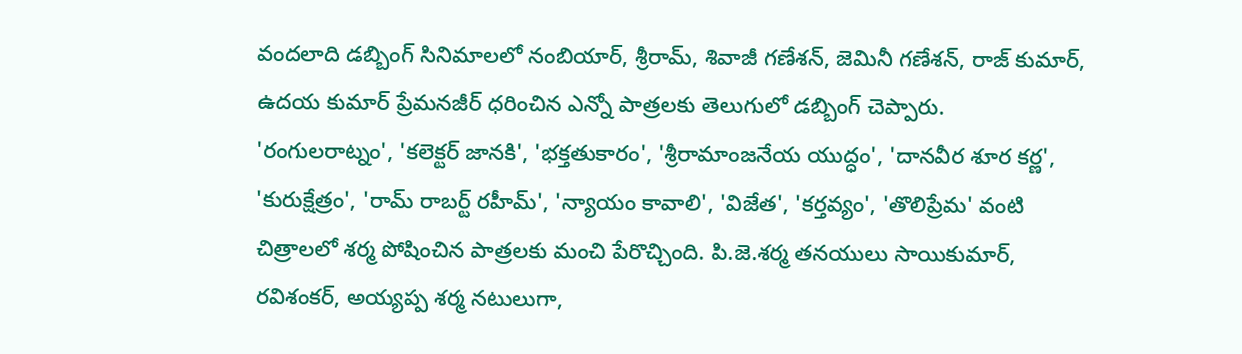వందలాది డబ్బింగ్ సినిమాలలో నంబియార్, శ్రీరామ్, శివాజీ గణేశన్, జెమినీ గణేశన్, రాజ్ కుమార్, ఉదయ కుమార్ ప్రేమనజీర్ ధరించిన ఎన్నో పాత్రలకు తెలుగులో డబ్బింగ్ చెప్పారు.
'రంగులరాట్నం', 'కలెక్టర్ జానకి', 'భక్తతుకారం', 'శ్రీరామాంజనేయ యుద్ధం', 'దానవీర శూర కర్ణ', 'కురుక్షేత్రం', 'రామ్ రాబర్ట్ రహీమ్', 'న్యాయం కావాలి', 'విజేత', 'కర్తవ్యం', 'తొలిప్రేమ' వంటి చిత్రాలలో శర్మ పోషించిన పాత్రలకు మంచి పేరొచ్చింది. పి.జె.శర్మ తనయులు సాయికుమార్, రవిశంకర్, అయ్యప్ప శర్మ నటులుగా,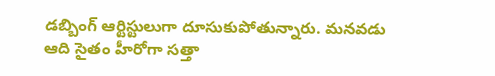డబ్బింగ్ ఆర్టిస్టులుగా దూసుకుపోతున్నారు. మనవడు ఆది సైతం హీరోగా సత్తా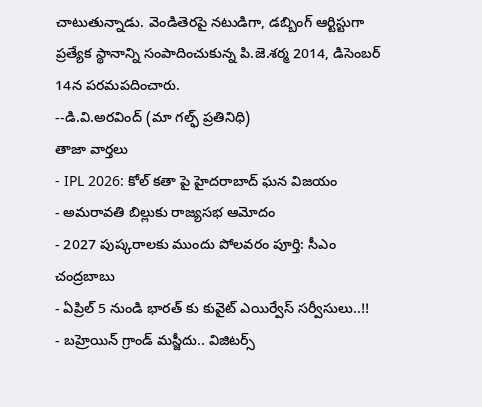చాటుతున్నాడు. వెండితెరపై నటుడిగా, డబ్బింగ్ ఆర్టిస్టుగా ప్రత్యేక స్థానాన్ని సంపాదించుకున్న పి.జె.శర్మ 2014, డిసెంబర్ 14న పరమపదించారు.
--డి.వి.అరవింద్ (మా గల్ఫ్ ప్రతినిధి)
తాజా వార్తలు
- IPL 2026: కోల్ కతా పై హైదరాబాద్ ఘన విజయం
- అమరావతి బిల్లుకు రాజ్యసభ ఆమోదం
- 2027 పుష్కరాలకు ముందు పోలవరం పూర్తి: సీఎం చంద్రబాబు
- ఏప్రిల్ 5 నుండి భారత్ కు కువైట్ ఎయిర్వేస్ సర్వీసులు..!!
- బహ్రెయిన్ గ్రాండ్ మస్జీదు.. విజిటర్స్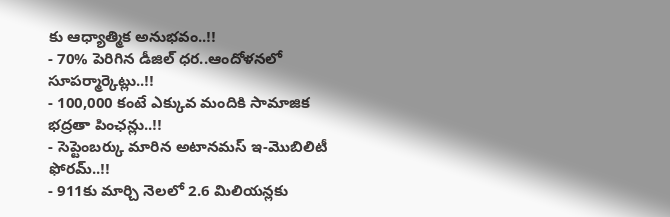కు ఆధ్యాత్మిక అనుభవం..!!
- 70% పెరిగిన డీజిల్ ధర..ఆందోళనలో సూపర్మార్కెట్లు..!!
- 100,000 కంటే ఎక్కువ మందికి సామాజిక భద్రతా పింఛన్లు..!!
- సెప్టెంబర్కు మారిన అటానమస్ ఇ-మొబిలిటీ ఫోరమ్..!!
- 911కు మార్చి నెలలో 2.6 మిలియన్లకు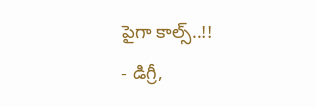పైగా కాల్స్..!!
- డిగ్రీ,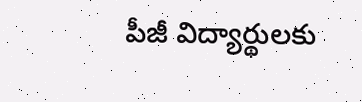పీజీ విద్యార్థులకు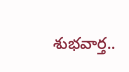శుభవార్త..